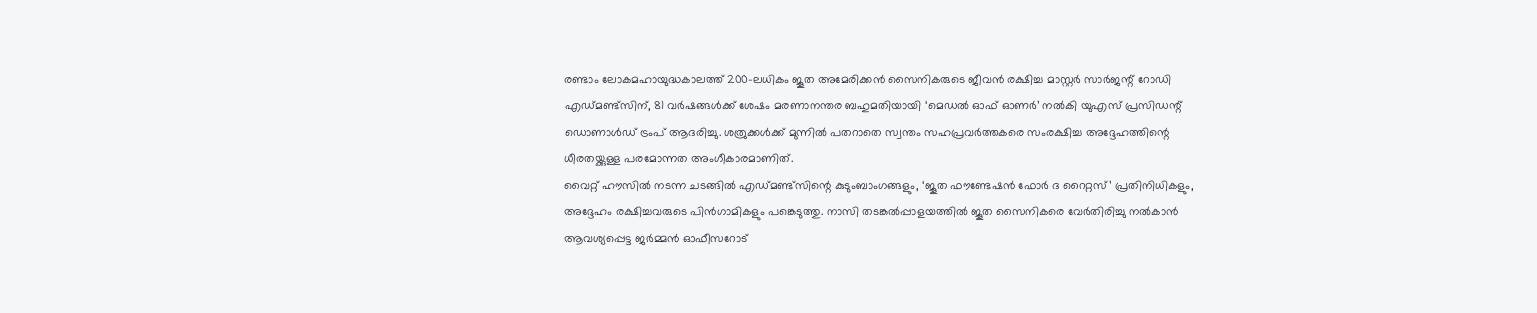രണ്ടാം ലോകമഹായുദ്ധകാലത്ത് 200-ലധികം ജൂത അമേരിക്കൻ സൈനികരുടെ ജീവൻ രക്ഷിച്ച മാസ്റ്റർ സാർജന്റ് റോഡി എഡ്മണ്ട്സിന്, 81 വർഷങ്ങൾക്ക് ശേഷം മരണാനന്തര ബഹുമതിയായി ‘മെഡൽ ഓഫ് ഓണർ’ നൽകി യുഎസ് പ്രസിഡന്റ് ഡൊണാൾഡ് ട്രംപ് ആദരിച്ചു. ശത്രുക്കൾക്ക് മുന്നിൽ പതറാതെ സ്വന്തം സഹപ്രവർത്തകരെ സംരക്ഷിച്ച അദ്ദേഹത്തിന്റെ ധീരതയ്ക്കുള്ള പരമോന്നത അംഗീകാരമാണിത്.
വൈറ്റ് ഹൗസിൽ നടന്ന ചടങ്ങിൽ എഡ്മണ്ട്സിന്റെ കുടുംബാംഗങ്ങളും, ‘ജൂത ഫൗണ്ടേഷൻ ഫോർ ദ റൈറ്റസ്’ പ്രതിനിധികളും, അദ്ദേഹം രക്ഷിച്ചവരുടെ പിൻഗാമികളും പങ്കെടുത്തു. നാസി തടങ്കൽപ്പാളയത്തിൽ ജൂത സൈനികരെ വേർതിരിച്ചു നൽകാൻ ആവശ്യപ്പെട്ട ജർമ്മൻ ഓഫീസറോട്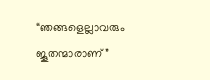“ഞങ്ങളെല്ലാവരും ജൂതന്മാരാണ്”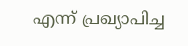എന്ന് പ്രഖ്യാപിച്ച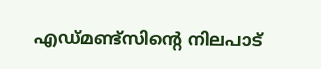എഡ്മണ്ട്സിന്റെ നിലപാട്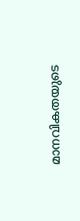മാനവികതയുടെ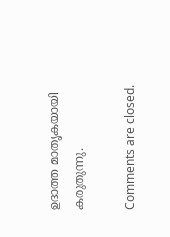ഉദാത്ത മാതൃകയായി കരുതുന്നു.

Comments are closed.